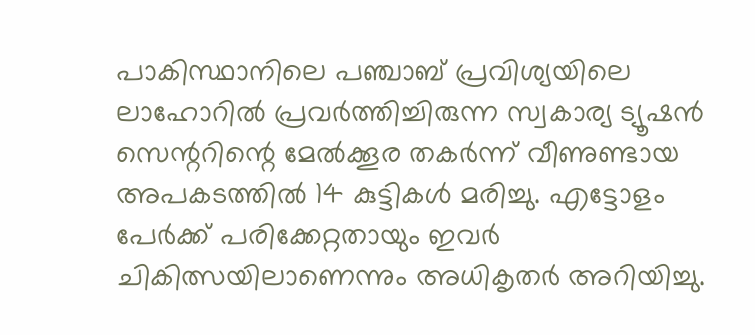പാകിസ്ഥാനിലെ പഞ്ചാബ് പ്രവിശ്യയിലെ ലാഹോറിൽ പ്രവർത്തിച്ചിരുന്ന സ്വകാര്യ ട്യൂഷൻ സെന്ററിന്റെ മേൽക്കൂര തകർന്ന് വീണുണ്ടായ അപകടത്തിൽ 14 കുട്ടികൾ മരിച്ചു. എട്ടോളം പേർക്ക് പരിക്കേറ്റതായും ഇവർ ചികിത്സയിലാണെന്നും അധികൃതർ അറിയിച്ചു.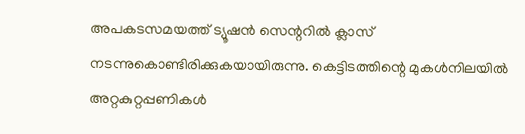അപകടസമയത്ത് ട്യൂഷൻ സെന്ററിൽ ക്ലാസ് നടന്നുകൊണ്ടിരിക്കുകയായിരുന്നു. കെട്ടിടത്തിന്റെ മുകൾനിലയിൽ അറ്റകുറ്റപ്പണികൾ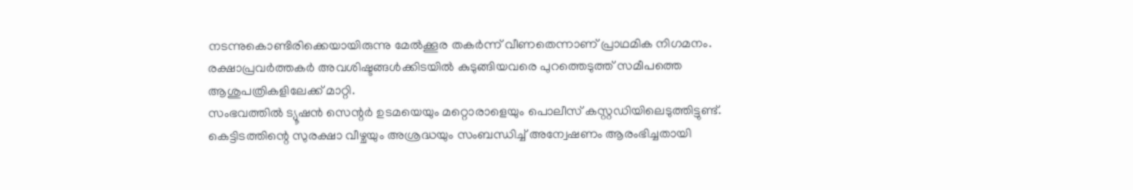നടന്നുകൊണ്ടിരിക്കെയായിരുന്നു മേൽക്കൂര തകർന്ന് വീണതെന്നാണ് പ്രാഥമിക നിഗമനം. രക്ഷാപ്രവർത്തകർ അവശിഷ്ടങ്ങൾക്കിടയിൽ കുടുങ്ങിയവരെ പുറത്തെടുത്ത് സമീപത്തെ ആശുപത്രികളിലേക്ക് മാറ്റി.
സംഭവത്തിൽ ട്യൂഷൻ സെന്റർ ഉടമയെയും മറ്റൊരാളെയും പൊലീസ് കസ്റ്റഡിയിലെടുത്തിട്ടുണ്ട്. കെട്ടിടത്തിന്റെ സുരക്ഷാ വീഴ്ചയും അശ്രദ്ധയും സംബന്ധിച്ച് അന്വേഷണം ആരംഭിച്ചതായി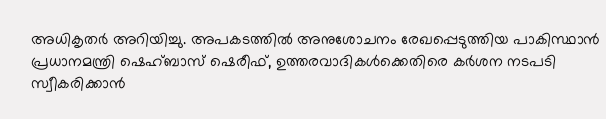അധികൃതർ അറിയിച്ചു. അപകടത്തിൽ അനുശോചനം രേഖപ്പെടുത്തിയ പാകിസ്ഥാൻ പ്രധാനമന്ത്രി ഷെഹ്ബാസ് ഷെരീഫ്, ഉത്തരവാദികൾക്കെതിരെ കർശന നടപടി സ്വീകരിക്കാൻ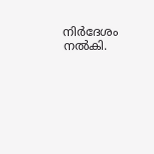നിർദേശം നൽകി.